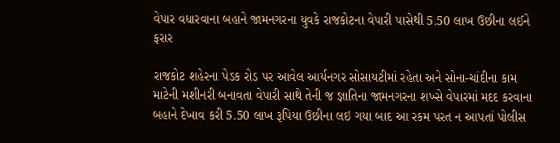વેપાર વધારવાના બહાને જામનગરના યુવકે રાજકોટના વેપારી પાસેથી 5.50 લાખ ઉછીના લઈને ફરાર

રાજકોટ શહેરના પેડક રોડ પર આવેલ આર્યનગર સોસાયટીમાં રહેતા અને સોના-ચાંદીના કામ માટેની મશીનરી બનાવતા વેપારી સાથે તેની જ જ્ઞાતિના જામનગરના શખ્‍સે વેપારમાં મદદ કરવાના બહાને દેખાવ કરી 5.50 લાખ રૂપિયા ઉછીના લઇ ગયા બાદ આ રકમ પરત ન આપતાં પોલીસ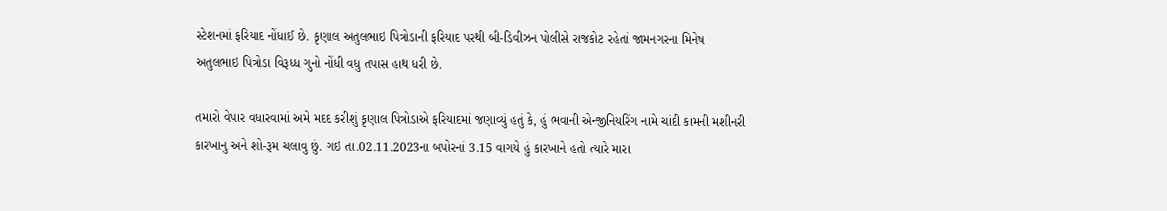સ્ટેશનમાં ફરિયાદ નોંધાઈ છે. કૃણાલ અતુલભાઇ પિત્રોડાની ફરિયાદ પરથી બી-ડિવીઝન પોલીસે રાજકોટ રહેતાં જામનગરના મિનેષ અતુલભાઇ પિત્રોડા વિરૂધ્‍ધ ગુનો નોંધી વધુ તપાસ હાથ ધરી છે.

તમારો વેપાર વધારવામાં અમે મદદ કરીશું કૃણાલ પિત્રોડાએ ફરિયાદમાં જણાવ્‍યું હતું કે, હું ભવાની એન્જીનિયરિંગ નામે ચાંદી કામની મશીનરી કારખાનુ અને શો-રૂમ ચલાવુ છું. ગઇ તા.02.11.2023ના બપોરનાં 3.15 વાગયે હું કારખાને હતો ત્‍યારે મારા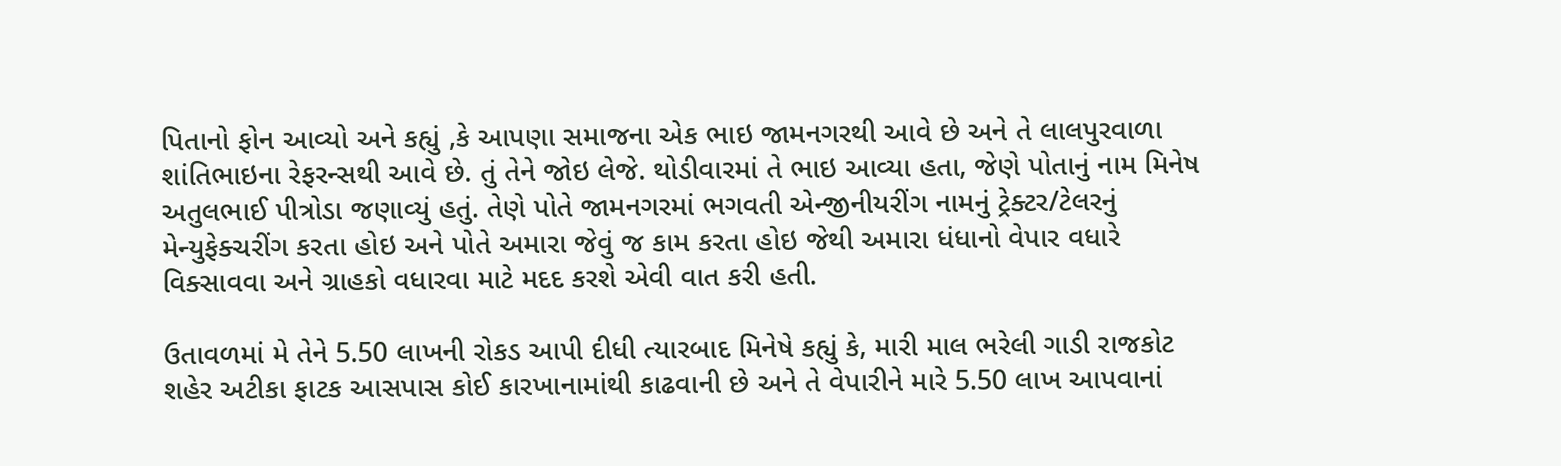પિતાનો ફોન આવ્યો અને કહ્યું ,કે આપણા સમાજના એક ભાઇ જામનગરથી આવે છે અને તે લાલપુરવાળા શાંતિભાઇના રેફરન્‍સથી આવે છે. તું તેને જોઇ લેજે. થોડીવારમાં તે ભાઇ આવ્યા હતા, જેણે પોતાનું નામ મિનેષ અતુલભાઈ પીત્રોડા જણાવ્‍યું હતું. તેણે પોતે જામનગરમાં ભગવતી એન્જીનીયરીંગ નામનું ટ્રેક્‍ટર/ટેલરનું મેન્‍યુફેક્‍ચરીંગ કરતા હોઇ અને પોતે અમારા જેવું જ કામ કરતા હોઇ જેથી અમારા ધંધાનો વેપાર વધારે વિક્‍સાવવા અને ગ્રાહકો વધારવા માટે મદદ કરશે એવી વાત કરી હતી.

ઉતાવળમાં મે તેને 5.50 લાખની રોકડ આપી દીધી ત્‍યારબાદ મિનેષે કહ્યું કે, મારી માલ ભરેલી ગાડી રાજકોટ શહેર અટીકા ફાટક આસપાસ કોઈ કારખાનામાંથી કાઢવાની છે અને તે વેપારીને મારે 5.50 લાખ આપવાનાં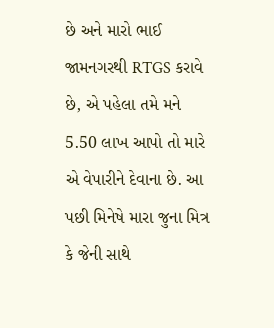છે અને મારો ભાઈ જામનગરથી RTGS કરાવે છે, એ પહેલા તમે મને 5.50 લાખ આપો તો મારે એ વેપારીને દેવાના છે. આ પછી મિનેષે મારા જુના મિત્ર કે જેની સાથે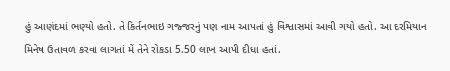હું આણંદમાં ભણ્‍યો હતો. તે કિર્તનભાઇ ગજ્જરનું પણ નામ આપતાં હું વિશ્વાસમાં આવી ગયો હતો. આ દરમિયાન મિનેષ ઉતાવળ કરવા લાગતાં મેં તેને રોકડા 5.50 લાખ આપી દીધા હતાં.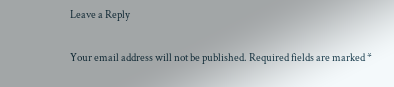Leave a Reply

Your email address will not be published. Required fields are marked *